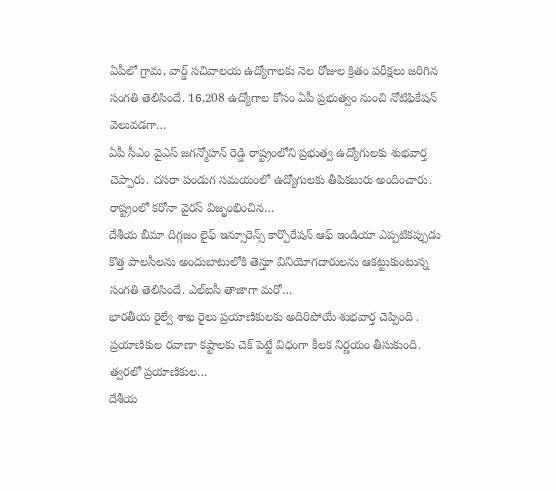ఏపీలో గ్రామ, వార్డ్ సచివాలయ ఉద్యోగాలకు నెల రోజుల క్రితం పరీక్షలు జరిగిన సంగతి తెలిసిందే. 16,208 ఉద్యోగాల కోసం ఏపీ ప్రభుత్వం నుంచి నోటిఫికేషన్ వెలువడగా…
ఏపీ సీఎం వైఎస్ జగన్మోహన్ రెడ్డి రాష్ట్రంలోని ప్రభుత్వ ఉద్యోగులకు శుభవార్త చెప్పారు. దసరా పండుగ సమయంలో ఉద్యోగులకు తీపికబురు అందించారు. రాష్ట్రంలో కరోనా వైరస్ విజృంభించిన…
దేశీయ బీమా దిగ్గజం లైఫ్ ఇన్సూరెన్స్ కార్పొరేషన్ ఆఫ్ ఇండియా ఎప్పటికప్పుడు కొత్త పాలసీలను అందుబాటులోకి తెస్తూ వినియోగదారులను ఆకట్టుకుంటున్న సంగతి తెలిసిందే. ఎల్ఐసీ తాజాగా మరో…
భారతీయ రైల్వే శాఖ రైలు ప్రయాణికులకు అదిరిపోయే శుభవార్త చెప్పింది . ప్రయాణికుల రవాణా కష్టాలకు చెక్ పెట్టే విధంగా కీలక నిర్ణయం తీసుకుంది. త్వరలో ప్రయాణికుల…
దేశీయ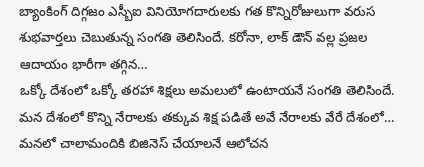బ్యాంకింగ్ దిగ్గజం ఎస్బీఐ వినియోగదారులకు గత కొన్నిరోజులుగా వరుస శుభవార్తలు చెబుతున్న సంగతి తెలిసిందే. కరోనా, లాక్ డౌన్ వల్ల ప్రజల ఆదాయం భారీగా తగ్గిన…
ఒక్కో దేశంలో ఒక్కో తరహా శిక్షలు అమలులో ఉంటాయనే సంగతి తెలిసిందే. మన దేశంలో కొన్ని నేరాలకు తక్కువ శిక్ష పడితే అవే నేరాలకు వేరే దేశంలో…
మనలో చాలామందికి బిజినెస్ చేయాలనే ఆలోచన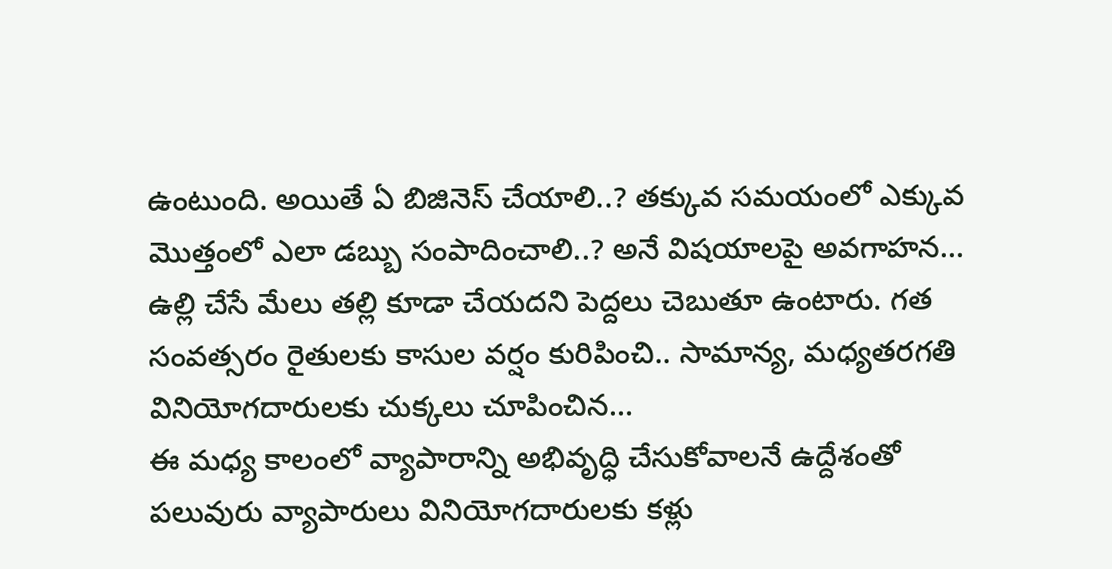ఉంటుంది. అయితే ఏ బిజినెస్ చేయాలి..? తక్కువ సమయంలో ఎక్కువ మొత్తంలో ఎలా డబ్బు సంపాదించాలి..? అనే విషయాలపై అవగాహన…
ఉల్లి చేసే మేలు తల్లి కూడా చేయదని పెద్దలు చెబుతూ ఉంటారు. గత సంవత్సరం రైతులకు కాసుల వర్షం కురిపించి.. సామాన్య, మధ్యతరగతి వినియోగదారులకు చుక్కలు చూపించిన…
ఈ మధ్య కాలంలో వ్యాపారాన్ని అభివృద్ధి చేసుకోవాలనే ఉద్దేశంతో పలువురు వ్యాపారులు వినియోగదారులకు కళ్లు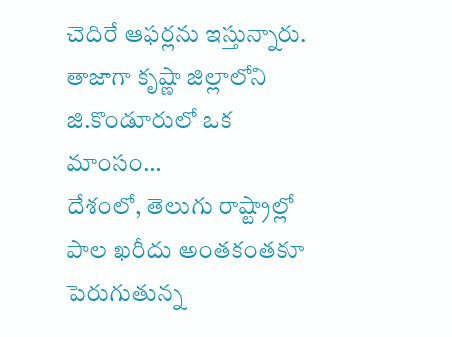చెదిరే ఆఫర్లను ఇస్తున్నారు. తాజాగా కృష్ణా జిల్లాలోని జి.కొండూరులో ఒక మాంసం…
దేశంలో, తెలుగు రాష్ట్రాల్లో పాల ఖరీదు అంతకంతకూ పెరుగుతున్న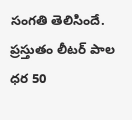సంగతి తెలిసిందే. ప్రస్తుతం లీటర్ పాల ధర 50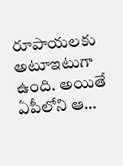రూపాయలకు అటూఇటుగా ఉంది. అయితే ఏపీలోని ఆ…